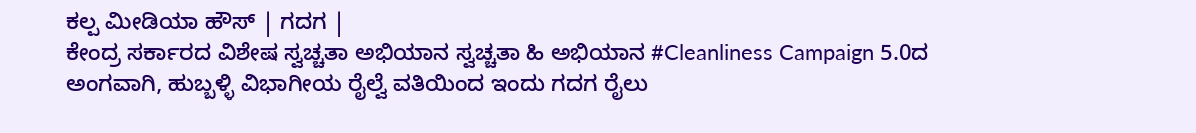ಕಲ್ಪ ಮೀಡಿಯಾ ಹೌಸ್ | ಗದಗ |
ಕೇಂದ್ರ ಸರ್ಕಾರದ ವಿಶೇಷ ಸ್ವಚ್ಚತಾ ಅಭಿಯಾನ ಸ್ವಚ್ಚತಾ ಹಿ ಅಭಿಯಾನ #Cleanliness Campaign 5.0ದ ಅಂಗವಾಗಿ, ಹುಬ್ಬಳ್ಳಿ ವಿಭಾಗೀಯ ರೈಲ್ವೆ ವತಿಯಿಂದ ಇಂದು ಗದಗ ರೈಲು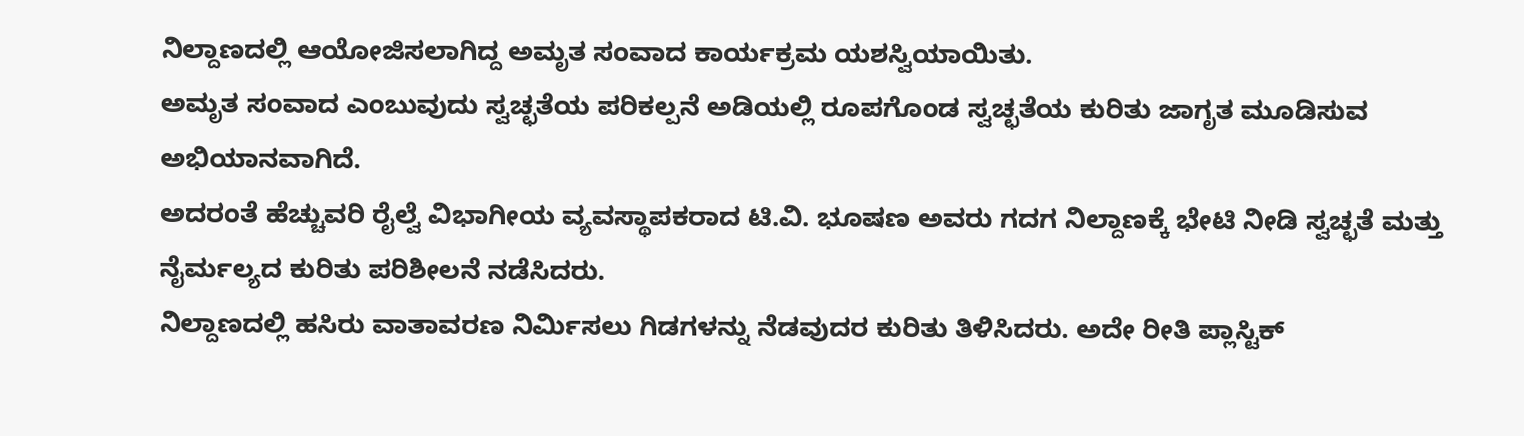ನಿಲ್ದಾಣದಲ್ಲಿ ಆಯೋಜಿಸಲಾಗಿದ್ದ ಅಮೃತ ಸಂವಾದ ಕಾರ್ಯಕ್ರಮ ಯಶಸ್ವಿಯಾಯಿತು.
ಅಮೃತ ಸಂವಾದ ಎಂಬುವುದು ಸ್ವಚ್ಛತೆಯ ಪರಿಕಲ್ಪನೆ ಅಡಿಯಲ್ಲಿ ರೂಪಗೊಂಡ ಸ್ವಚ್ಛತೆಯ ಕುರಿತು ಜಾಗೃತ ಮೂಡಿಸುವ ಅಭಿಯಾನವಾಗಿದೆ.
ಅದರಂತೆ ಹೆಚ್ಚುವರಿ ರೈಲ್ವೆ ವಿಭಾಗೀಯ ವ್ಯವಸ್ಥಾಪಕರಾದ ಟಿ.ವಿ. ಭೂಷಣ ಅವರು ಗದಗ ನಿಲ್ದಾಣಕ್ಕೆ ಭೇಟಿ ನೀಡಿ ಸ್ವಚ್ಛತೆ ಮತ್ತು ನೈರ್ಮಲ್ಯದ ಕುರಿತು ಪರಿಶೀಲನೆ ನಡೆಸಿದರು.
ನಿಲ್ದಾಣದಲ್ಲಿ ಹಸಿರು ವಾತಾವರಣ ನಿರ್ಮಿಸಲು ಗಿಡಗಳನ್ನು ನೆಡವುದರ ಕುರಿತು ತಿಳಿಸಿದರು. ಅದೇ ರೀತಿ ಪ್ಲಾಸ್ಟಿಕ್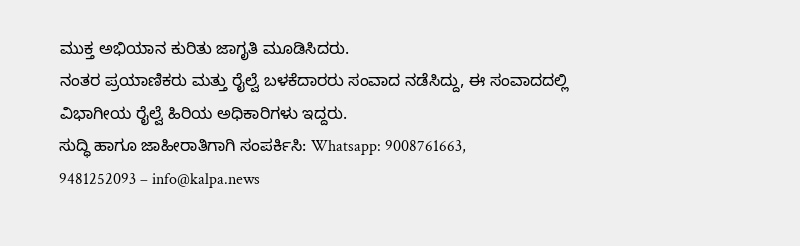ಮುಕ್ತ ಅಭಿಯಾನ ಕುರಿತು ಜಾಗೃತಿ ಮೂಡಿಸಿದರು.
ನಂತರ ಪ್ರಯಾಣಿಕರು ಮತ್ತು ರೈಲ್ವೆ ಬಳಕೆದಾರರು ಸಂವಾದ ನಡೆಸಿದ್ದು, ಈ ಸಂವಾದದಲ್ಲಿ ವಿಭಾಗೀಯ ರೈಲ್ವೆ ಹಿರಿಯ ಅಧಿಕಾರಿಗಳು ಇದ್ದರು.
ಸುದ್ಧಿ ಹಾಗೂ ಜಾಹೀರಾತಿಗಾಗಿ ಸಂಪರ್ಕಿಸಿ: Whatsapp: 9008761663, 9481252093 – info@kalpa.news